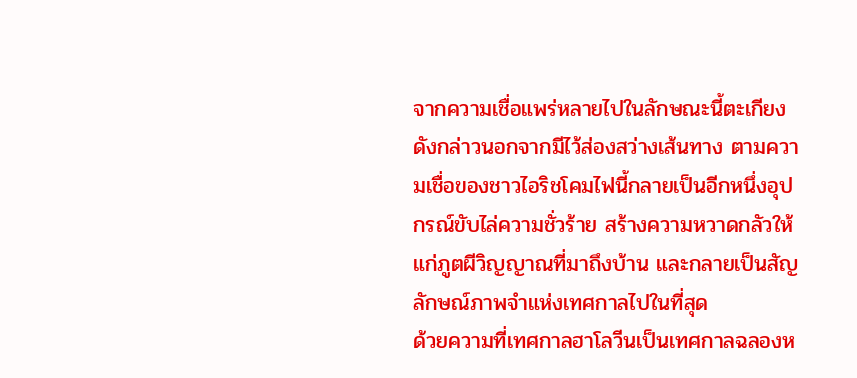จากความเชื่อแพร่หลายไปในลักษณะนี้ตะเกียงดังกล่าวนอกจากมีไว้ส่องสว่างเส้นทาง ตามความเชื่อของชาวไอริชโคมไฟนี้กลายเป็นอีกหนึ่งอุปกรณ์ขับไล่ความชั่วร้าย สร้างความหวาดกลัวให้แก่ภูตผีวิญญาณที่มาถึงบ้าน และกลายเป็นสัญลักษณ์ภาพจำแห่งเทศกาลไปในที่สุด
ด้วยความที่เทศกาลฮาโลวีนเป็นเทศกาลฉลองห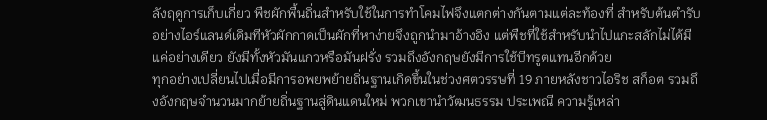ลังฤดูการเก็บเกี่ยว พืชผักพื้นถิ่นสำหรับใช้ในการทำโคมไฟจึงแตกต่างกันตามแต่ละท้องที่ สำหรับต้นตำรับอย่างไอร์แลนด์เดิมทีหัวผักกาดเป็นผักที่หาง่ายจึงถูกนำมาอ้างอิง แต่พืชที่ใช้สำหรับนำไปแกะสลักไม่ได้มีแค่อย่างเดียว ยังมีทั้งหัวมันแกวหรือมันฝรั่ง รวมถึงอังกฤษยังมีการใช้บีทรูตแทนอีกด้วย
ทุกอย่างเปลี่ยนไปเมื่อมีการอพยพย้ายถิ่นฐานเกิดขึ้นในช่วงศตวรรษที่ 19 ภายหลังชาวไอริช สก็อต รวมถึงอังกฤษจำนวนมากย้ายถิ่นฐานสู่ดินแดนใหม่ พวกเขานำวัฒนธรรม ประเพณี ความรู้เหล่า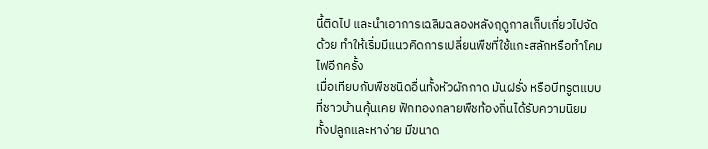นี้ติดไป และนำเอาการเฉลิมฉลองหลังฤดูกาลเก็บเกี่ยวไปจัดด้วย ทำให้เริ่มมีแนวคิดการเปลี่ยนพืชที่ใช้แกะสลักหรือทำโคมไฟอีกครั้ง
เมื่อเทียบกับพืชชนิดอื่นทั้งหัวผักกาด มันฝรั่ง หรือบีทรูตแบบที่ชาวบ้านคุ้นเคย ฟักทองกลายพืชท้องถิ่นได้รับความนิยม ทั้งปลูกและหาง่าย มีขนาด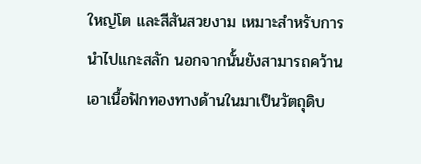ใหญ่โต และสีสันสวยงาม เหมาะสำหรับการนำไปแกะสลัก นอกจากนั้นยังสามารถคว้านเอาเนื้อฟักทองทางด้านในมาเป็นวัตถุดิบ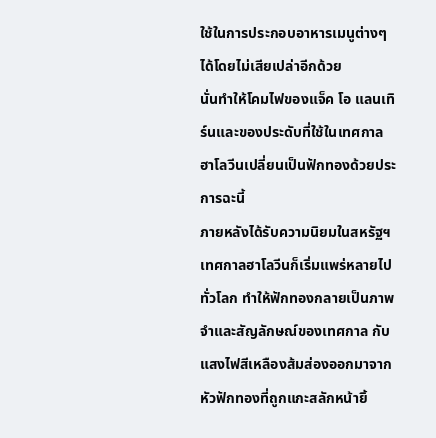ใช้ในการประกอบอาหารเมนูต่างๆ ได้โดยไม่เสียเปล่าอีกด้วย
นั่นทำให้โคมไฟของแจ็ค โอ แลนเทิร์นและของประดับที่ใช้ในเทศกาลฮาโลวีนเปลี่ยนเป็นฟักทองด้วยประการฉะนี้
ภายหลังได้รับความนิยมในสหรัฐฯ เทศกาลฮาโลวีนก็เริ่มแพร่หลายไปทั่วโลก ทำให้ฟักทองกลายเป็นภาพจำและสัญลักษณ์ของเทศกาล กับแสงไฟสีเหลืองส้มส่องออกมาจากหัวฟักทองที่ถูกแกะสลักหน้ายิ้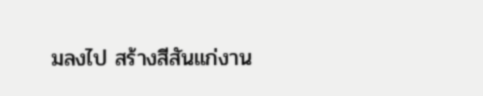มลงไป สร้างสีสันแก่งาน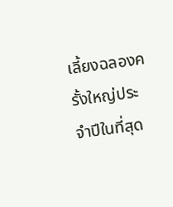เลี้ยงฉลองครั้งใหญ่ประจำปีในที่สุด